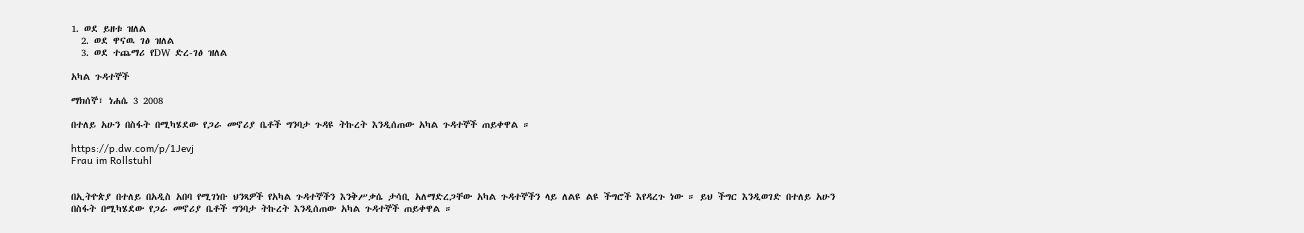1. ወደ ይዘቱ ዝለል
  2. ወደ ዋናዉ ገፅ ዝለል
  3. ወደ ተጨማሪ የDW ድረ-ገፅ ዝለል

አካል ጉዳተኞች

ማክሰኞ፣ ነሐሴ 3 2008

በተለይ አሁን በስፋት በሚካሄደው የጋራ መኖሪያ ቤቶች ግንባታ ጉዳዩ ትኩረት እንዲሰጠው አካል ጉዳተኞች ጠይቀዋል ።

https://p.dw.com/p/1Jevj
Frau im Rollstuhl


በኢትዮጵያ በተለይ በአዲስ አበባ የሚገነቡ ህንጻዎች የአካል ጉዳተኞችን እንቅሥቃሴ ታሳቢ አለማድረጋቸው አካል ጉዳተኞችን ላይ ለልዩ ልዩ ችግሮች እየዳረጉ ነው ። ይህ ችግር እንዲወገድ በተለይ አሁን በስፋት በሚካሄደው የጋራ መኖሪያ ቤቶች ግንባታ ትኩረት እንዲሰጠው አካል ጉዳተኞች ጠይቀዋል ።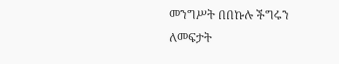መንግሥት በበኩሉ ችግሩን ለመፍታት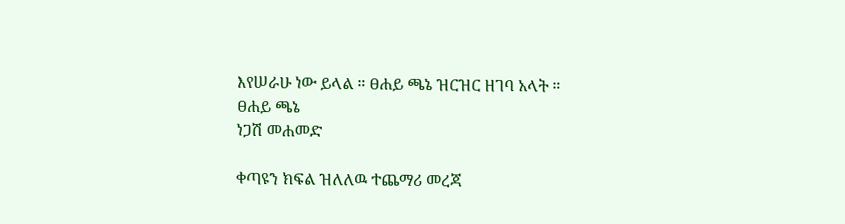እየሠራሁ ነው ይላል ። ፀሐይ ጫኔ ዝርዝር ዘገባ አላት ።
ፀሐይ ጫኔ
ነጋሽ መሐመድ

ቀጣዩን ክፍል ዝለለዉ ተጨማሪ መረጃ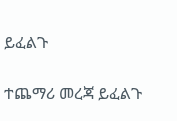ይፈልጉ

ተጨማሪ መረጃ ይፈልጉ